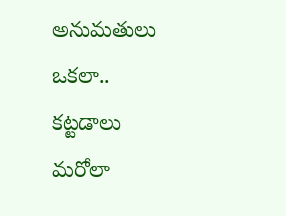అనుమతులు ఒకలా.. కట్టడాలు మరోలా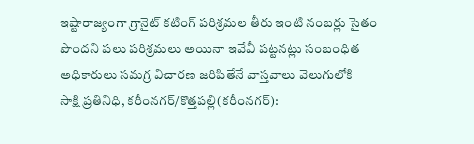ఇష్టారాజ్యంగా గ్రానైట్ కటింగ్ పరిశ్రమల తీరు ఇంటి నంబర్లు సైతం పొందని పలు పరిశ్రమలు అయినా ఇవేవీ పట్టనట్లు సంబంధిత అధికారులు సమగ్ర విచారణ జరిపితేనే వాస్తవాలు వెలుగులోకి
సాక్షి ప్రతినిధి, కరీంనగర్/కొత్తపల్లి(కరీంనగర్):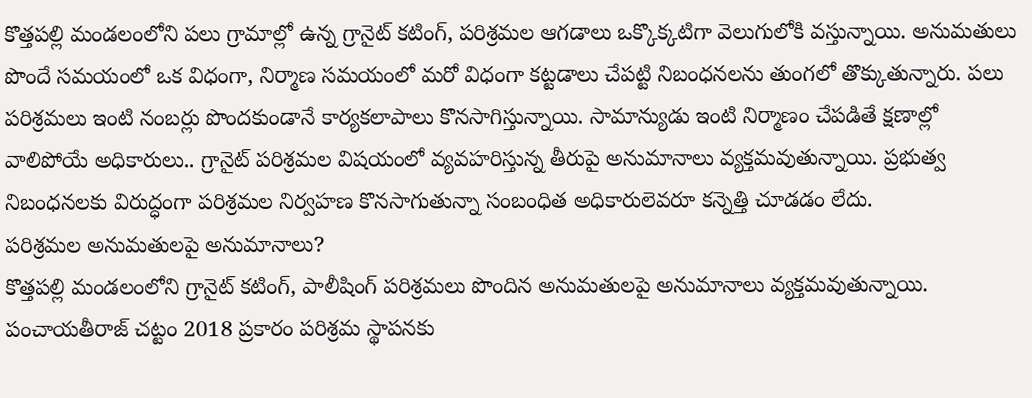కొత్తపల్లి మండలంలోని పలు గ్రామాల్లో ఉన్న గ్రానైట్ కటింగ్, పరిశ్రమల ఆగడాలు ఒక్కొక్కటిగా వెలుగులోకి వస్తున్నాయి. అనుమతులు పొందే సమయంలో ఒక విధంగా, నిర్మాణ సమయంలో మరో విధంగా కట్టడాలు చేపట్టి నిబంధనలను తుంగలో తొక్కుతున్నారు. పలు పరిశ్రమలు ఇంటి నంబర్లు పొందకుండానే కార్యకలాపాలు కొనసాగిస్తున్నాయి. సామాన్యుడు ఇంటి నిర్మాణం చేపడితే క్షణాల్లో వాలిపోయే అధికారులు.. గ్రానైట్ పరిశ్రమల విషయంలో వ్యవహరిస్తున్న తీరుపై అనుమానాలు వ్యక్తమవుతున్నాయి. ప్రభుత్వ నిబంధనలకు విరుద్ధంగా పరిశ్రమల నిర్వహణ కొనసాగుతున్నా సంబంధిత అధికారులెవరూ కన్నెత్తి చూడడం లేదు.
పరిశ్రమల అనుమతులపై అనుమానాలు?
కొత్తపల్లి మండలంలోని గ్రానైట్ కటింగ్, పాలీషింగ్ పరిశ్రమలు పొందిన అనుమతులపై అనుమానాలు వ్యక్తమవుతున్నాయి. పంచాయతీరాజ్ చట్టం 2018 ప్రకారం పరిశ్రమ స్థాపనకు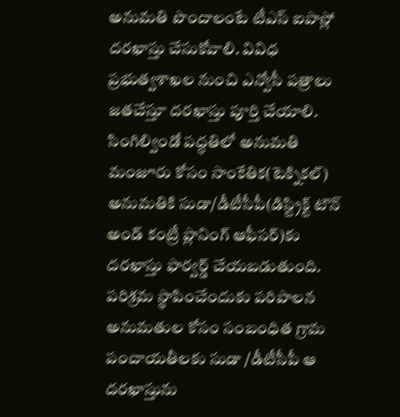అనుమతి పొందాలంటే టీఎస్ ఐపాస్లో దరఖాస్తు చేసుకోవాలి. వివిధ ప్రభుత్వశాఖల నుంచి ఎన్వోసీ పత్రాలు జతచేస్తూ దరఖాస్తు పూర్తి చేయాలి. సింగిల్విండో పద్ధతిలో అనుమతి మంజూరు కోసం సాంకేతిక(టెక్నికల్) అనుమతికి సుడా/డీటీసీపీ(డిస్ట్రిక్ట్ టౌన్ అండ్ కంట్రీ ప్లానింగ్ ఆఫీసర్)కు దరఖాస్తు ఫార్వర్డ్ చేయబడుతుంది. పరిశ్రమ స్థాపించేందుకు పరిపాలన అనుమతుల కోసం సంబంధిత గ్రామ పంచాయతీలకు సుడా /డీటీసీపీ ఆ దరఖాస్తును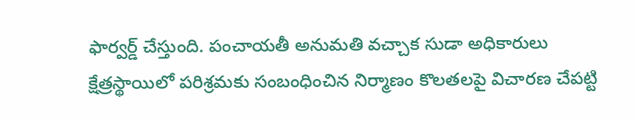ఫార్వర్డ్ చేస్తుంది. పంచాయతీ అనుమతి వచ్చాక సుడా అధికారులు క్షేత్రస్థాయిలో పరిశ్రమకు సంబంధించిన నిర్మాణం కొలతలపై విచారణ చేపట్టి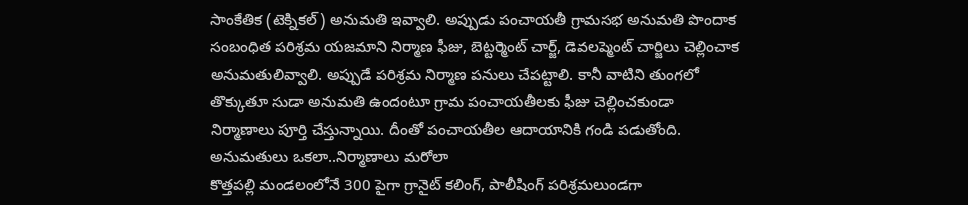సాంకేతిక (టెక్నికల్) అనుమతి ఇవ్వాలి. అప్పుడు పంచాయతీ గ్రామసభ అనుమతి పొందాక సంబంధిత పరిశ్రమ యజమాని నిర్మాణ ఫీజు, బెట్టర్మెంట్ చార్జ్, డెవలప్మెంట్ చార్జిలు చెల్లించాక అనుమతులివ్వాలి. అప్పుడే పరిశ్రమ నిర్మాణ పనులు చేపట్టాలి. కానీ వాటిని తుంగలో తొక్కుతూ సుడా అనుమతి ఉందంటూ గ్రామ పంచాయతీలకు ఫీజు చెల్లించకుండా నిర్మాణాలు పూర్తి చేస్తున్నాయి. దీంతో పంచాయతీల ఆదాయానికి గండి పడుతోంది.
అనుమతులు ఒకలా..నిర్మాణాలు మరోలా
కొత్తపల్లి మండలంలోనే 300 పైగా గ్రానైట్ కలింగ్, పాలీషింగ్ పరిశ్రమలుండగా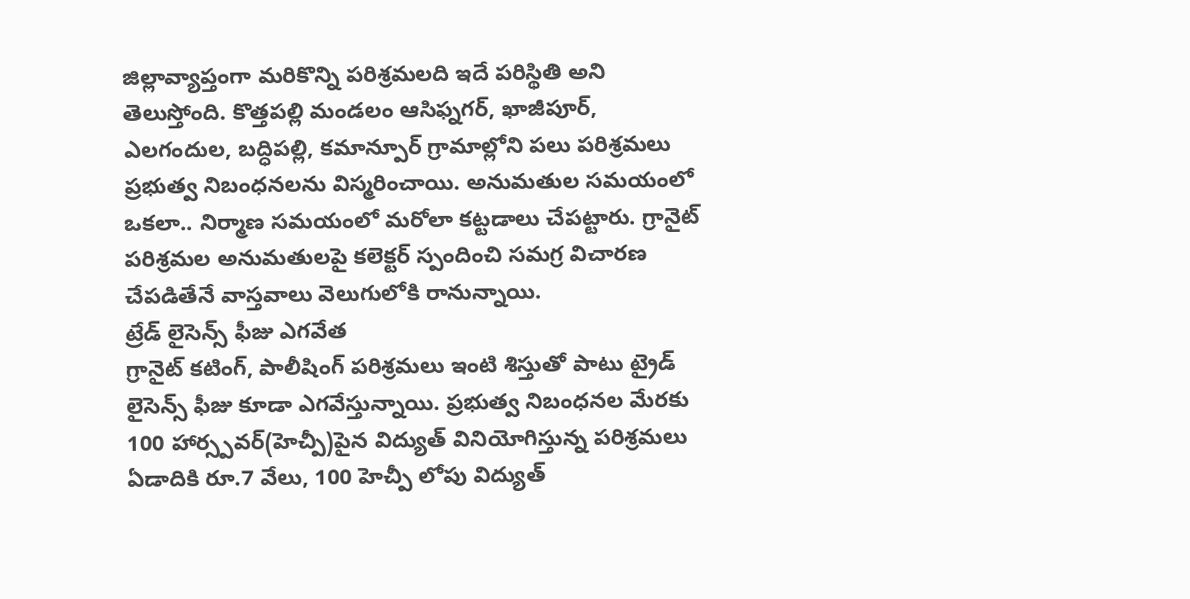జిల్లావ్యాప్తంగా మరికొన్ని పరిశ్రమలది ఇదే పరిస్థితి అని తెలుస్తోంది. కొత్తపల్లి మండలం ఆసిఫ్నగర్, ఖాజీపూర్, ఎలగందుల, బద్ధిపల్లి, కమాన్పూర్ గ్రామాల్లోని పలు పరిశ్రమలు ప్రభుత్వ నిబంధనలను విస్మరించాయి. అనుమతుల సమయంలో ఒకలా.. నిర్మాణ సమయంలో మరోలా కట్టడాలు చేపట్టారు. గ్రానైట్ పరిశ్రమల అనుమతులపై కలెక్టర్ స్పందించి సమగ్ర విచారణ చేపడితేనే వాస్తవాలు వెలుగులోకి రానున్నాయి.
ట్రేడ్ లైసెన్స్ ఫీజు ఎగవేత
గ్రానైట్ కటింగ్, పాలీషింగ్ పరిశ్రమలు ఇంటి శిస్తుతో పాటు ట్రైడ్ లైసెన్స్ ఫీజు కూడా ఎగవేస్తున్నాయి. ప్రభుత్వ నిబంధనల మేరకు 100 హార్స్పవర్(హెచ్పీ)పైన విద్యుత్ వినియోగిస్తున్న పరిశ్రమలు ఏడాదికి రూ.7 వేలు, 100 హెచ్పీ లోపు విద్యుత్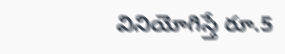వినియోగిస్తే రూ.5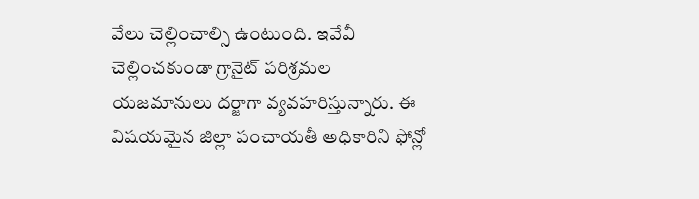వేలు చెల్లించాల్సి ఉంటుంది. ఇవేవీ చెల్లించకుండా గ్రానైట్ పరిశ్రమల యజమానులు దర్జాగా వ్యవహరిస్తున్నారు. ఈ విషయమైన జిల్లా పంచాయతీ అధికారిని ఫోన్లో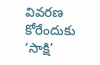వివరణ కోరేందుకు ‘సాక్షి’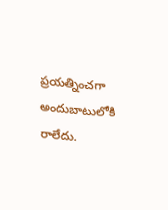ప్రయత్నించగా అందుబాటులోకి రాలేదు.